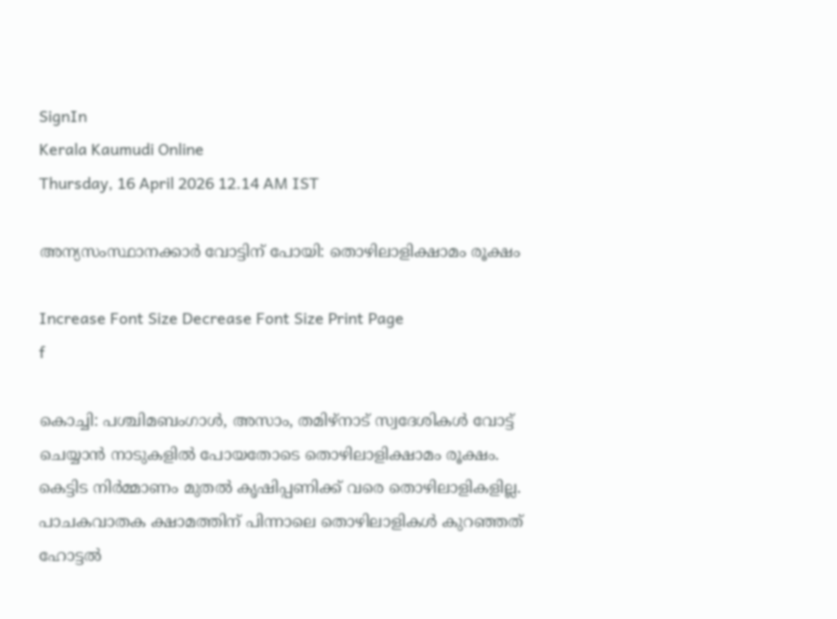SignIn
Kerala Kaumudi Online
Thursday, 16 April 2026 12.14 AM IST

അന്യസംസ്ഥാനക്കാർ വോട്ടിന് പോയി: തൊഴിലാളിക്ഷാമം രൂക്ഷം

Increase Font Size Decrease Font Size Print Page
f

കൊച്ചി: പശ്ചിമബംഗാൾ, അസാം, തമിഴ്നാട് സ്വദേശികൾ വോട്ട് ചെയ്യാൻ നാടുകളിൽ പോയതോടെ തൊഴിലാളിക്ഷാമം രൂക്ഷം. കെട്ടിട നിർമ്മാണം മുതൽ കൃഷിപ്പണിക്ക് വരെ തൊഴിലാളികളില്ല. പാചകവാതക ക്ഷാമത്തിന് പിന്നാലെ തൊഴിലാളികൾ കുറഞ്ഞത് ഹോട്ടൽ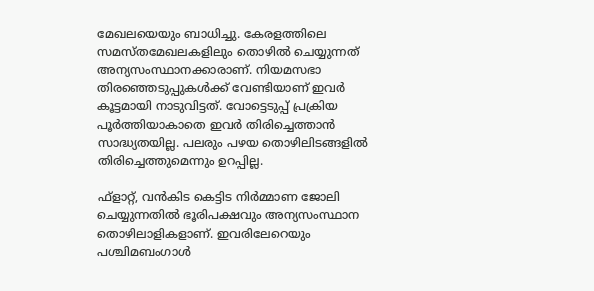മേഖലയെയും ബാധിച്ചു. കേരളത്തിലെ സമസ്‌തമേഖലകളിലും തൊഴിൽ ചെയ്യുന്നത് അന്യസംസ്ഥാനക്കാരാണ്. നിയമസഭാ തിരഞ്ഞെടുപ്പുകൾക്ക് വേണ്ടിയാണ് ഇവർ കൂട്ടമായി നാടുവിട്ടത്. വോട്ടെടുപ്പ് പ്രക്രിയ പൂർത്തിയാകാതെ ഇവർ തിരിച്ചെത്താൻ സാദ്ധ്യതയില്ല. പലരും പഴയ തൊഴിലിടങ്ങളിൽ തിരിച്ചെത്തുമെന്നും ഉറപ്പില്ല.

ഫ്ളാറ്റ്, വൻകിട കെട്ടിട നിർമ്മാണ ജോലി ചെയ്യുന്നതിൽ ഭൂരിപക്ഷവും അന്യസംസ്ഥാന തൊഴിലാളികളാണ്. ഇവരിലേറെയും പശ്ചിമബംഗാൾ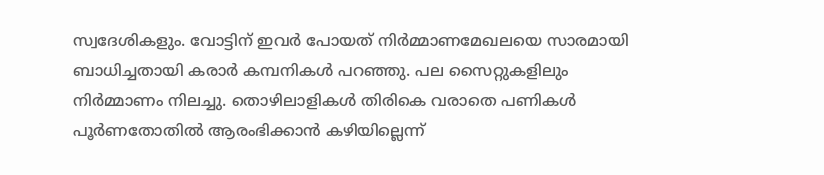സ്വദേശികളും. വോട്ടിന് ഇവർ പോയത് നിർമ്മാണമേഖലയെ സാരമായി ബാധിച്ചതായി കരാർ കമ്പനികൾ പറഞ്ഞു. പല സൈറ്റുകളിലും നിർമ്മാണം നിലച്ചു. തൊഴിലാളികൾ തിരികെ വരാതെ പണികൾ പൂർണതോതിൽ ആരംഭിക്കാൻ കഴിയില്ലെന്ന്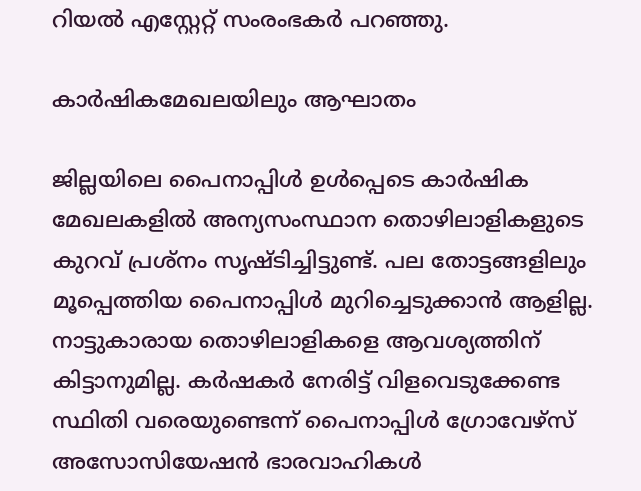റിയൽ എസ്റ്റേറ്റ് സംരംഭകർ പറഞ്ഞു.

കാർഷികമേഖലയിലും ആഘാതം

ജില്ലയിലെ പൈനാപ്പിൾ ഉൾപ്പെടെ കാർഷിക മേഖലകളിൽ അന്യസംസ്ഥാന തൊഴിലാളികളുടെ കുറവ് പ്രശ്നം സൃഷ്‌ടിച്ചിട്ടുണ്ട്. പല തോട്ടങ്ങളിലും മൂപ്പെത്തിയ പൈനാപ്പിൾ മുറിച്ചെടുക്കാൻ ആളില്ല. നാട്ടുകാരായ തൊഴിലാളികളെ ആവശ്യത്തിന് കിട്ടാനുമില്ല. കർഷകർ നേരിട്ട് വിളവെടുക്കേണ്ട സ്ഥിതി വരെയുണ്ടെന്ന് പൈനാപ്പിൾ ഗ്രോവേഴ്സ് അസോസിയേഷൻ ഭാരവാഹികൾ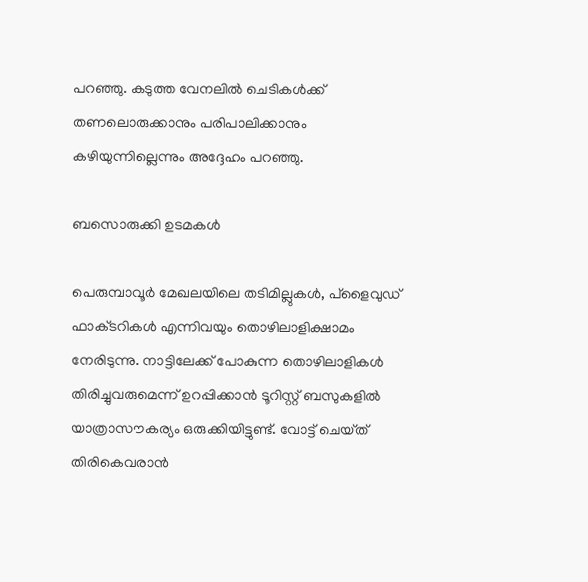പറഞ്ഞു. കടുത്ത വേനലിൽ ചെടികൾക്ക് തണലൊരുക്കാനും പരിപാലിക്കാനും കഴിയുന്നില്ലെന്നും അദ്ദേഹം പറഞ്ഞു.

ബസൊരുക്കി ഉടമകൾ

പെരുമ്പാവൂർ മേഖലയിലെ തടിമില്ലുകൾ, പ്ളൈവുഡ് ഫാക്‌ടറികൾ എന്നിവയും തൊഴിലാളിക്ഷാമം നേരിടുന്നു. നാട്ടിലേക്ക് പോകുന്ന തൊഴിലാളികൾ തിരിച്ചുവരുമെന്ന് ഉറപ്പിക്കാൻ ടൂറിസ്റ്റ് ബസുകളിൽ യാത്രാസൗകര്യം ഒരുക്കിയിട്ടുണ്ട്. വോട്ട് ചെയ്‌ത് തിരികെവരാൻ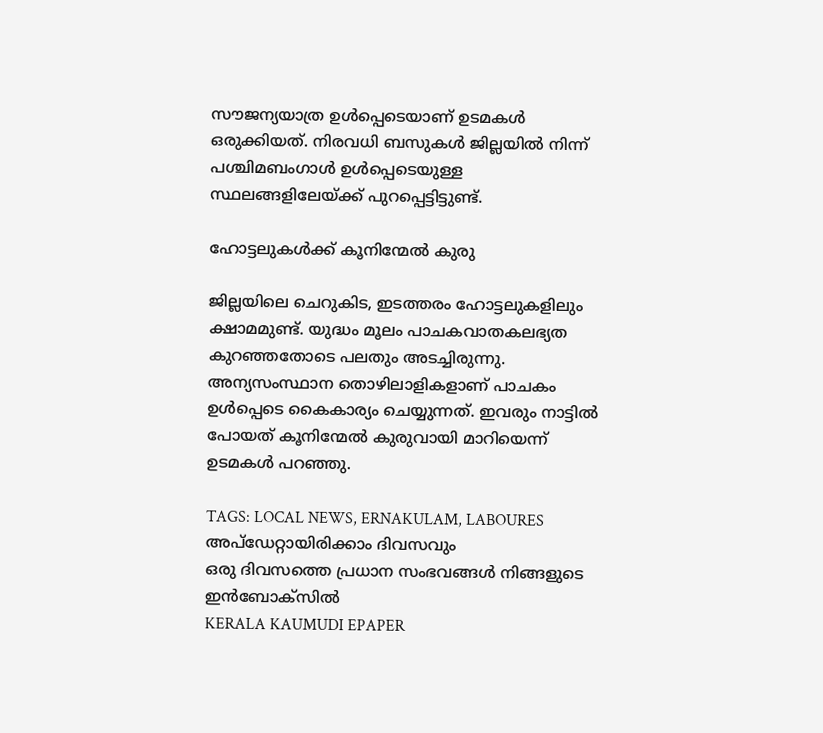സൗജന്യയാത്ര ഉൾപ്പെടെയാണ് ഉടമകൾ ഒരുക്കിയത്. നിരവധി ബസുകൾ ജില്ലയിൽ നിന്ന് പശ്ചിമബംഗാൾ ഉൾപ്പെടെയുള്ള സ്ഥലങ്ങളിലേയ്ക്ക് പുറപ്പെട്ടിട്ടുണ്ട്.

ഹോട്ടലുകൾക്ക് കൂനിന്മേൽ കുരു

ജില്ലയിലെ ചെറുകിട, ഇടത്തരം ഹോട്ടലുകളിലും ക്ഷാമമുണ്ട്. യുദ്ധം മൂലം പാചകവാതകലഭ്യത കുറഞ്ഞതോടെ പലതും അടച്ചിരുന്നു. അന്യസംസ്ഥാന തൊഴിലാളികളാണ് പാചകം ഉൾപ്പെടെ കൈകാര്യം ചെയ്യുന്നത്. ഇവരും നാട്ടിൽ പോയത് കൂനിന്മേൽ കുരുവായി മാറിയെന്ന് ഉടമകൾ പറഞ്ഞു.

TAGS: LOCAL NEWS, ERNAKULAM, LABOURES
അപ്ഡേറ്റായിരിക്കാം ദിവസവും
ഒരു ദിവസത്തെ പ്രധാന സംഭവങ്ങൾ നിങ്ങളുടെ ഇൻബോക്സിൽ
KERALA KAUMUDI EPAPER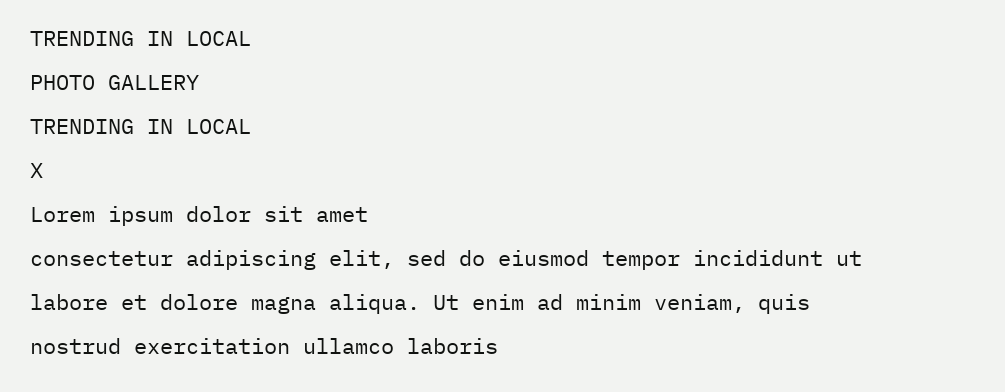TRENDING IN LOCAL
PHOTO GALLERY
TRENDING IN LOCAL
X
Lorem ipsum dolor sit amet
consectetur adipiscing elit, sed do eiusmod tempor incididunt ut labore et dolore magna aliqua. Ut enim ad minim veniam, quis nostrud exercitation ullamco laboris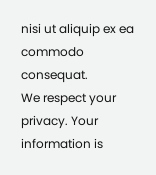nisi ut aliquip ex ea commodo consequat.
We respect your privacy. Your information is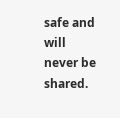safe and will never be shared.